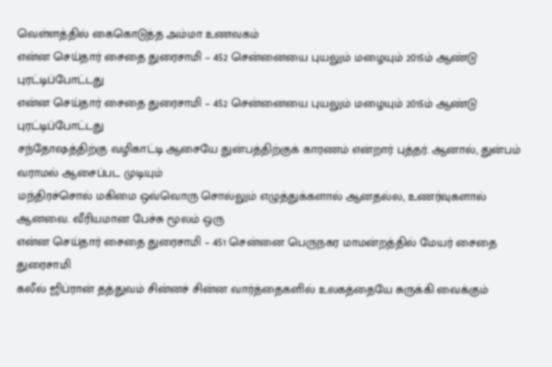வெள்ளத்தில் கைகொடுத்த அம்மா உணவகம்
என்ன செய்தார் சைதை துரைசாமி – 452 சென்னையை புயலும் மழையும் 2015ம் ஆண்டு புரட்டிப்போட்டது
என்ன செய்தார் சைதை துரைசாமி – 452 சென்னையை புயலும் மழையும் 2015ம் ஆண்டு புரட்டிப்போட்டது
சந்தோஷத்திற்கு வழிகாட்டி ஆசையே துன்பத்திற்குக் காரணம் என்றார் புத்தர். ஆனால், துன்பம் வராமல் ஆசைப்பட முடியும்
மந்திரச்சொல் மகிமை ஒவ்வொரு சொல்லும் எழுத்துக்களால் ஆனதல்ல, உணர்வுகளால் ஆனவை. வீரியமான பேச்சு மூலம் ஒரு
என்ன செய்தார் சைதை துரைசாமி – 451 சென்னை பெருநகர மாமன்றத்தில் மேயர் சைதை துரைசாமி
கலீல் ஜிப்ரான் தத்துவம் சின்னச் சின்ன வார்த்தைகளில் உலகத்தையே சுருக்கி வைக்கும்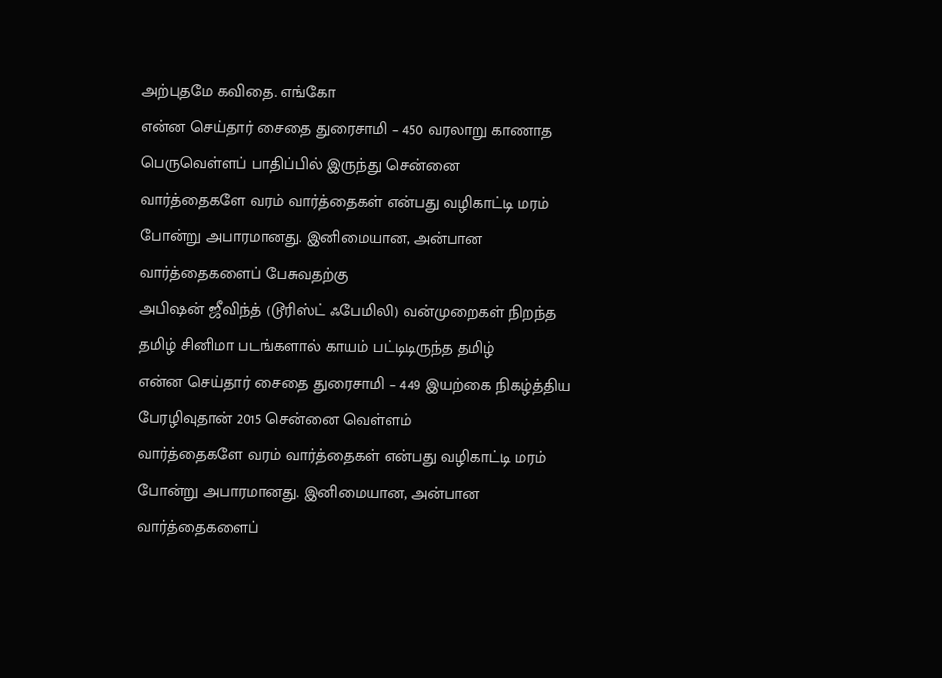அற்புதமே கவிதை. எங்கோ
என்ன செய்தார் சைதை துரைசாமி – 450 வரலாறு காணாத பெருவெள்ளப் பாதிப்பில் இருந்து சென்னை
வார்த்தைகளே வரம் வார்த்தைகள் என்பது வழிகாட்டி மரம் போன்று அபாரமானது. இனிமையான, அன்பான வார்த்தைகளைப் பேசுவதற்கு
அபிஷன் ஜீவிந்த் (டூரிஸ்ட் ஃபேமிலி) வன்முறைகள் நிறந்த தமிழ் சினிமா படங்களால் காயம் பட்டிடிருந்த தமிழ்
என்ன செய்தார் சைதை துரைசாமி – 449 இயற்கை நிகழ்த்திய பேரழிவுதான் 2015 சென்னை வெள்ளம்
வார்த்தைகளே வரம் வார்த்தைகள் என்பது வழிகாட்டி மரம் போன்று அபாரமானது. இனிமையான, அன்பான வார்த்தைகளைப்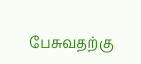பேசுவதற்கு